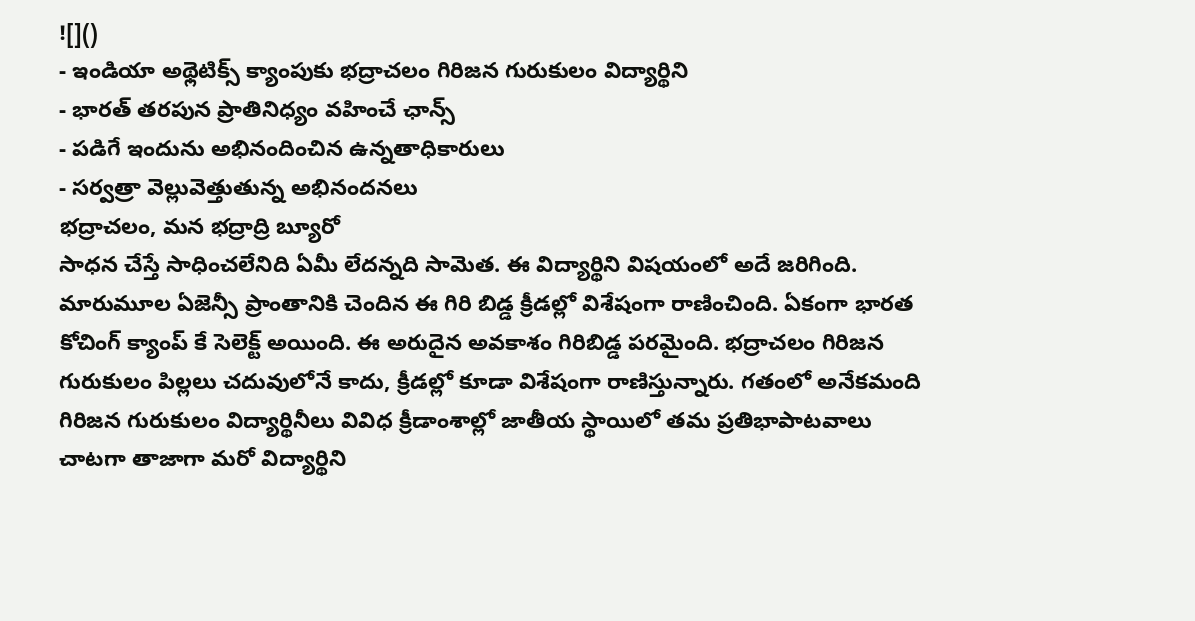![]()
- ఇండియా అథ్లెటిక్స్ క్యాంపుకు భద్రాచలం గిరిజన గురుకులం విద్యార్థిని
- భారత్ తరపున ప్రాతినిధ్యం వహించే ఛాన్స్
- పడిగే ఇందును అభినందించిన ఉన్నతాధికారులు
- సర్వత్రా వెల్లువెత్తుతున్న అభినందనలు
భద్రాచలం, మన భద్రాద్రి బ్యూరో
సాధన చేస్తే సాధించలేనిది ఏమీ లేదన్నది సామెత. ఈ విద్యార్థిని విషయంలో అదే జరిగింది. మారుమూల ఏజెన్సీ ప్రాంతానికి చెందిన ఈ గిరి బిడ్డ క్రీడల్లో విశేషంగా రాణించింది. ఏకంగా భారత కోచింగ్ క్యాంప్ కే సెలెక్ట్ అయింది. ఈ అరుదైన అవకాశం గిరిబిడ్డ పరమైంది. భద్రాచలం గిరిజన గురుకులం పిల్లలు చదువులోనే కాదు, క్రీడల్లో కూడా విశేషంగా రాణిస్తున్నారు. గతంలో అనేకమంది గిరిజన గురుకులం విద్యార్థినీలు వివిధ క్రీడాంశాల్లో జాతీయ స్థాయిలో తమ ప్రతిభాపాటవాలు చాటగా తాజాగా మరో విద్యార్థిని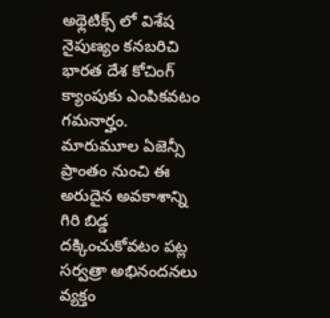అథ్లెటిక్స్ లో విశేష నైపుణ్యం కనబరిచి భారత దేశ కోచింగ్ క్యాంపుకు ఎంపికవటం గమనార్హం. మారుమూల ఏజెన్సీ ప్రాంతం నుంచి ఈ అరుదైన అవకాశాన్ని గిరి బిడ్డ దక్కించుకోవటం పట్ల సర్వత్రా అభినందనలు వ్యక్తం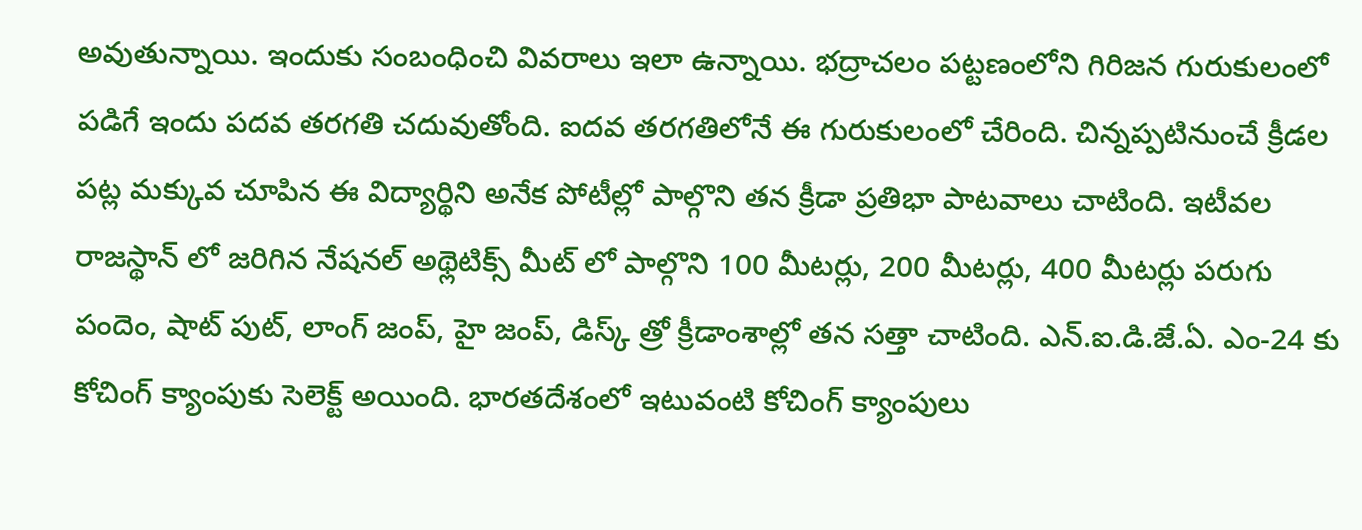అవుతున్నాయి. ఇందుకు సంబంధించి వివరాలు ఇలా ఉన్నాయి. భద్రాచలం పట్టణంలోని గిరిజన గురుకులంలో పడిగే ఇందు పదవ తరగతి చదువుతోంది. ఐదవ తరగతిలోనే ఈ గురుకులంలో చేరింది. చిన్నప్పటినుంచే క్రీడల పట్ల మక్కువ చూపిన ఈ విద్యార్థిని అనేక పోటీల్లో పాల్గొని తన క్రీడా ప్రతిభా పాటవాలు చాటింది. ఇటీవల రాజస్థాన్ లో జరిగిన నేషనల్ అథ్లెటిక్స్ మీట్ లో పాల్గొని 100 మీటర్లు, 200 మీటర్లు, 400 మీటర్లు పరుగు పందెం, షాట్ పుట్, లాంగ్ జంప్, హై జంప్, డిస్క్ త్రో క్రీడాంశాల్లో తన సత్తా చాటింది. ఎన్.ఐ.డి.జే.ఏ. ఎం-24 కు కోచింగ్ క్యాంపుకు సెలెక్ట్ అయింది. భారతదేశంలో ఇటువంటి కోచింగ్ క్యాంపులు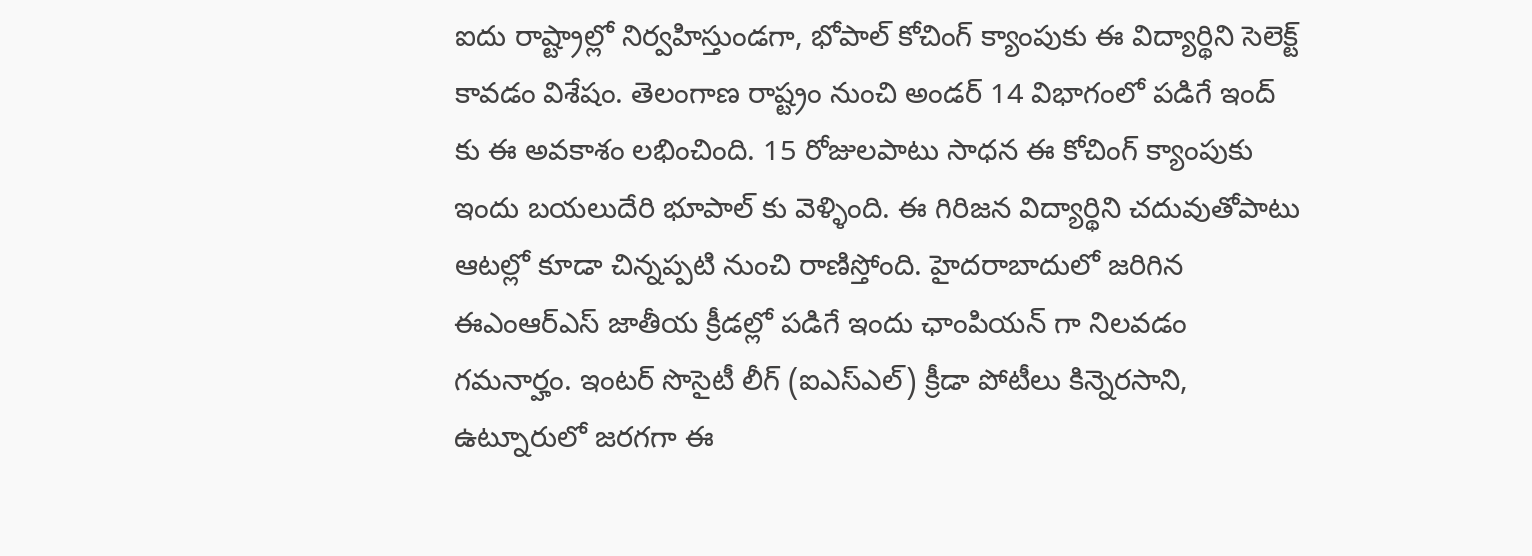ఐదు రాష్ట్రాల్లో నిర్వహిస్తుండగా, భోపాల్ కోచింగ్ క్యాంపుకు ఈ విద్యార్థిని సెలెక్ట్ కావడం విశేషం. తెలంగాణ రాష్ట్రం నుంచి అండర్ 14 విభాగంలో పడిగే ఇంద్ కు ఈ అవకాశం లభించింది. 15 రోజులపాటు సాధన ఈ కోచింగ్ క్యాంపుకు ఇందు బయలుదేరి భూపాల్ కు వెళ్ళింది. ఈ గిరిజన విద్యార్థిని చదువుతోపాటు ఆటల్లో కూడా చిన్నప్పటి నుంచి రాణిస్తోంది. హైదరాబాదులో జరిగిన ఈఎంఆర్ఎస్ జాతీయ క్రీడల్లో పడిగే ఇందు ఛాంపియన్ గా నిలవడం గమనార్హం. ఇంటర్ సొసైటీ లీగ్ (ఐఎస్ఎల్) క్రీడా పోటీలు కిన్నెరసాని, ఉట్నూరులో జరగగా ఈ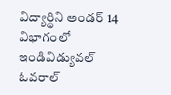విద్యార్థిని అండర్ 14 విభాగంలో ఇండివిడ్యువల్ ఓవరాల్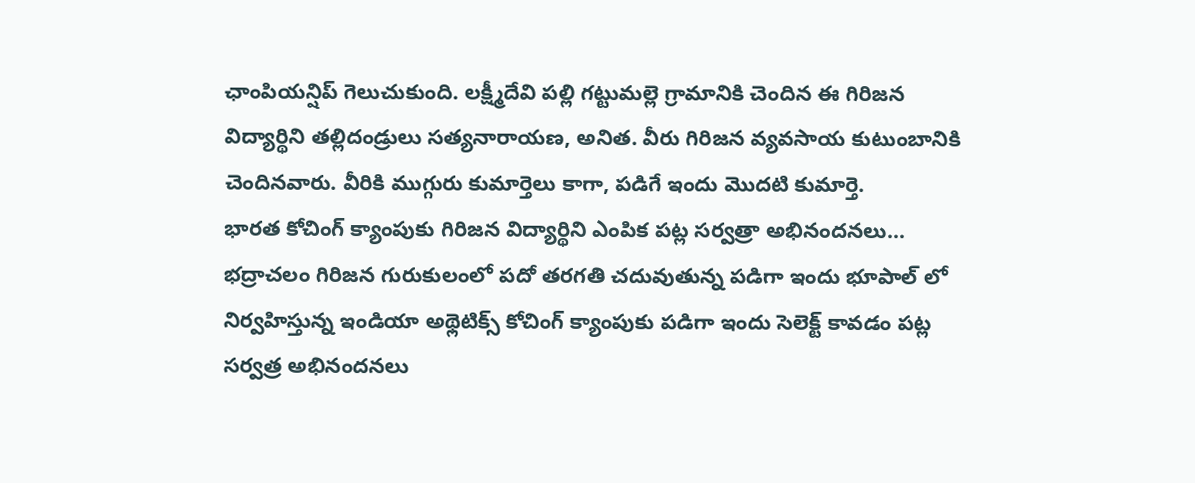ఛాంపియన్షిప్ గెలుచుకుంది. లక్ష్మీదేవి పల్లి గట్టుమల్లె గ్రామానికి చెందిన ఈ గిరిజన విద్యార్థిని తల్లిదండ్రులు సత్యనారాయణ, అనిత. వీరు గిరిజన వ్యవసాయ కుటుంబానికి చెందినవారు. వీరికి ముగ్గురు కుమార్తెలు కాగా, పడిగే ఇందు మొదటి కుమార్తె.
భారత కోచింగ్ క్యాంపుకు గిరిజన విద్యార్థిని ఎంపిక పట్ల సర్వత్రా అభినందనలు…
భద్రాచలం గిరిజన గురుకులంలో పదో తరగతి చదువుతున్న పడిగా ఇందు భూపాల్ లో నిర్వహిస్తున్న ఇండియా అథ్లెటిక్స్ కోచింగ్ క్యాంపుకు పడిగా ఇందు సెలెక్ట్ కావడం పట్ల సర్వత్ర అభినందనలు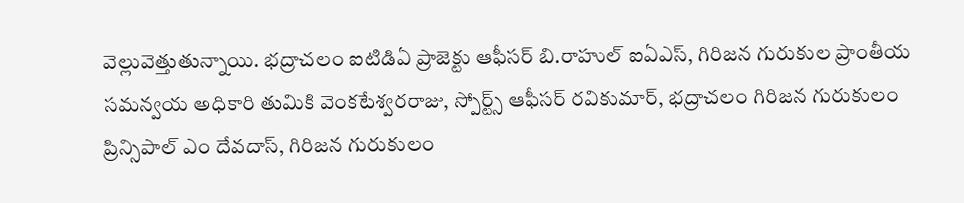వెల్లువెత్తుతున్నాయి. భద్రాచలం ఐటిడిఏ ప్రాజెక్టు ఆఫీసర్ బి.రాహుల్ ఐఏఎస్, గిరిజన గురుకుల ప్రాంతీయ సమన్వయ అధికారి తుమికి వెంకటేశ్వరరాజు, స్పోర్ట్స్ ఆఫీసర్ రవికుమార్, భద్రాచలం గిరిజన గురుకులం ప్రిన్సిపాల్ ఎం దేవదాస్, గిరిజన గురుకులం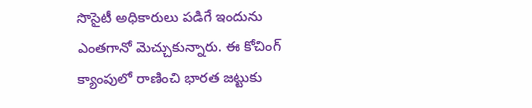సొసైటీ అధికారులు పడిగే ఇందును ఎంతగానో మెచ్చుకున్నారు. ఈ కోచింగ్ క్యాంపులో రాణించి భారత జట్టుకు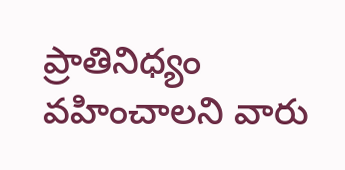ప్రాతినిధ్యం వహించాలని వారు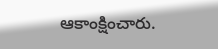ఆకాంక్షించారు.